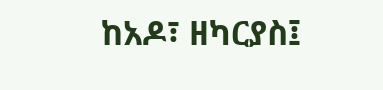ከአዶ፣ ዘካርያስ፤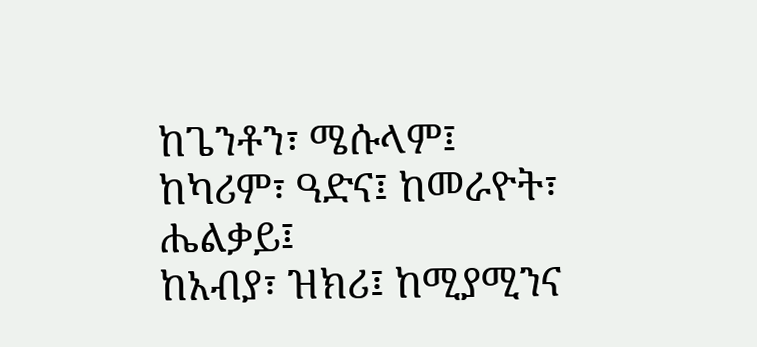ከጌንቶን፣ ሜሱላም፤
ከካሪም፣ ዓድና፤ ከመራዮት፣ ሔልቃይ፤
ከአብያ፣ ዝክሪ፤ ከሚያሚንና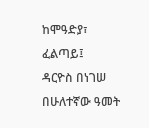ከሞዓድያ፣ ፈልጣይ፤
ዳርዮስ በነገሠ በሁለተኛው ዓመት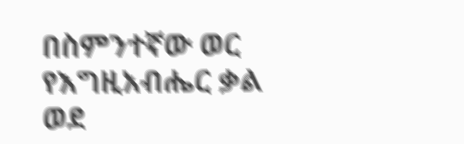በስምንተኛው ወር የእግዚአብሔር ቃል ወደ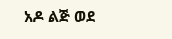አዶ ልጅ ወደ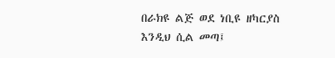በራክዩ ልጅ ወደ ነቢዩ ዘካርያስ እንዲህ ሲል መጣ፤